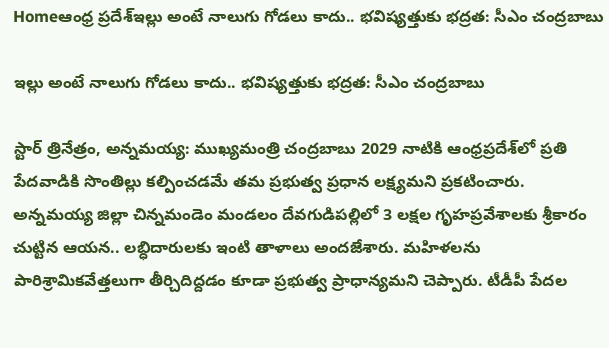Homeఆంధ్ర ప్రదేశ్ఇల్లు అంటే నాలుగు గోడలు కాదు.. భవిష్యత్తుకు భద్రత: సీఎం చంద్రబాబు

ఇల్లు అంటే నాలుగు గోడలు కాదు.. భవిష్యత్తుకు భద్రత: సీఎం చంద్రబాబు

స్టార్ త్రినేత్రం, అన్నమయ్య: ముఖ్యమంత్రి చంద్రబాబు 2029 నాటికి ఆంధ్రప్రదేశ్‌లో ప్రతి పేదవాడికి సొంతిల్లు కల్పించడమే తమ ప్రభుత్వ ప్రధాన లక్ష్యమని ప్రకటించారు. అన్నమయ్య జిల్లా చిన్నమండెం మండలం దేవగుడిపల్లిలో 3 లక్షల గృహప్రవేశాలకు శ్రీకారం చుట్టిన ఆయన.. లబ్ధిదారులకు ఇంటి తాళాలు అందజేశారు. మహిళలను పారిశ్రామికవేత్తలుగా తీర్చిదిద్దడం కూడా ప్రభుత్వ ప్రాధాన్యమని చెప్పారు. టీడీపీ పేదల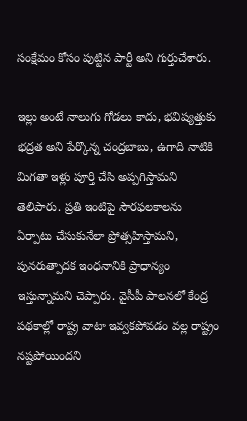సంక్షేమం కోసం పుట్టిన పార్టీ అని గుర్తుచేశారు.

ఇల్లు అంటే నాలుగు గోడలు కాదు, భవిష్యత్తుకు భద్రత అని పేర్కొన్న చంద్రబాబు, ఉగాది నాటికి మిగతా ఇళ్లు పూర్తి చేసి అప్పగిస్తామని తెలిపారు. ప్రతి ఇంటిపై సౌరఫలకాలను ఏర్పాటు చేసుకునేలా ప్రోత్సహిస్తామని, పునరుత్పాదక ఇంధనానికి ప్రాధాన్యం ఇస్తున్నామని చెప్పారు. వైసీపీ పాలనలో కేంద్ర పథకాల్లో రాష్ట్ర వాటా ఇవ్వకపోవడం వల్ల రాష్ట్రం నష్టపోయిందని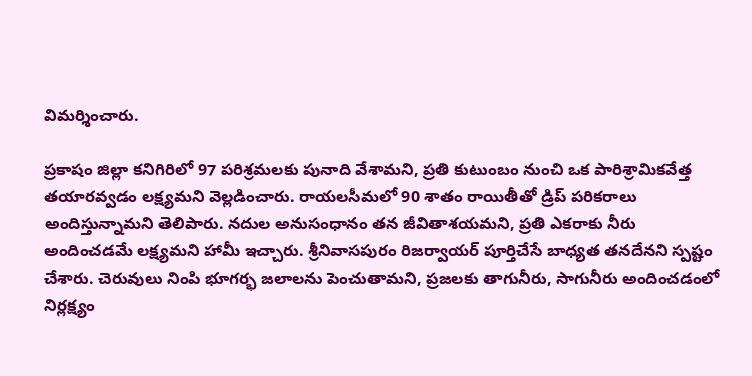విమర్శించారు.

ప్రకాషం జిల్లా కనిగిరిలో 97 పరిశ్రమలకు పునాది వేశామని, ప్రతి కుటుంబం నుంచి ఒక పారిశ్రామికవేత్త తయారవ్వడం లక్ష్యమని వెల్లడించారు. రాయలసీమలో 90 శాతం రాయితీతో డ్రిప్ పరికరాలు అందిస్తున్నామని తెలిపారు. నదుల అనుసంధానం తన జీవితాశయమని, ప్రతి ఎకరాకు నీరు అందించడమే లక్ష్యమని హామీ ఇచ్చారు. శ్రీనివాసపురం రిజర్వాయర్‌ పూర్తిచేసే బాధ్యత తనదేనని స్పష్టం చేశారు. చెరువులు నింపి భూగర్భ జలాలను పెంచుతామని, ప్రజలకు తాగునీరు, సాగునీరు అందించడంలో నిర్లక్ష్యం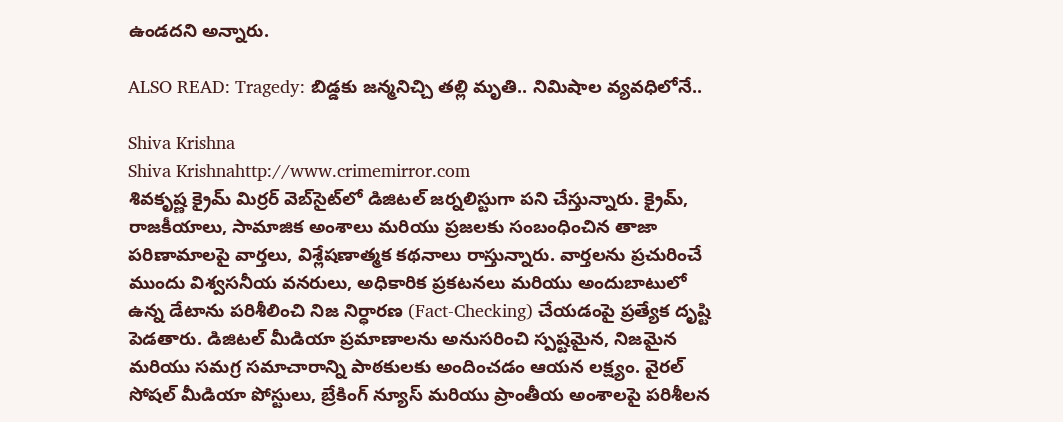ఉండదని అన్నారు.

ALSO READ: Tragedy: బిడ్డకు జన్మనిచ్చి తల్లి మృతి.. నిమిషాల వ్యవధిలోనే..

Shiva Krishna
Shiva Krishnahttp://www.crimemirror.com
శివకృష్ణ క్రైమ్ మిర్రర్ వెబ్‌సైట్‌లో డిజిటల్ జర్నలిస్టుగా పని చేస్తున్నారు. క్రైమ్, రాజకీయాలు, సామాజిక అంశాలు మరియు ప్రజలకు సంబంధించిన తాజా పరిణామాలపై వార్తలు, విశ్లేషణాత్మక కథనాలు రాస్తున్నారు. వార్తలను ప్రచురించే ముందు విశ్వసనీయ వనరులు, అధికారిక ప్రకటనలు మరియు అందుబాటులో ఉన్న డేటాను పరిశీలించి నిజ నిర్ధారణ (Fact-Checking) చేయడంపై ప్రత్యేక దృష్టి పెడతారు. డిజిటల్ మీడియా ప్రమాణాలను అనుసరించి స్పష్టమైన, నిజమైన మరియు సమగ్ర సమాచారాన్ని పాఠకులకు అందించడం ఆయన లక్ష్యం. వైరల్ సోషల్ మీడియా పోస్టులు, బ్రేకింగ్ న్యూస్ మరియు ప్రాంతీయ అంశాలపై పరిశీలన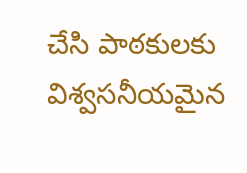చేసి పాఠకులకు విశ్వసనీయమైన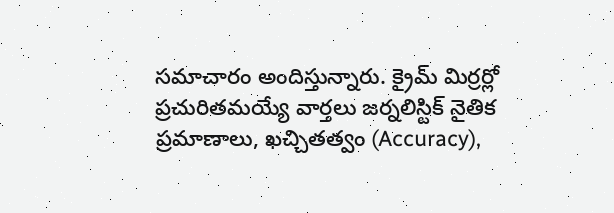సమాచారం అందిస్తున్నారు. క్రైమ్ మిర్రర్లో ప్రచురితమయ్యే వార్తలు జర్నలిస్టిక్ నైతిక ప్రమాణాలు, ఖచ్చితత్వం (Accuracy),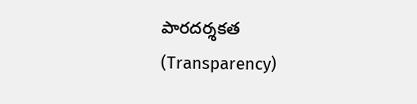పారదర్శకత (Transparency)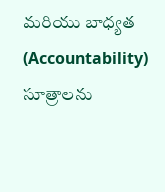మరియు బాధ్యత (Accountability) సూత్రాలను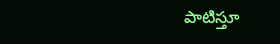పాటిస్తూ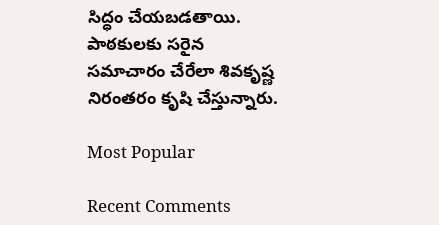సిద్ధం చేయబడతాయి. పాఠకులకు సరైన సమాచారం చేరేలా శివకృష్ణ నిరంతరం కృషి చేస్తున్నారు.

Most Popular

Recent Comments